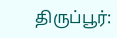திருப்பூர்: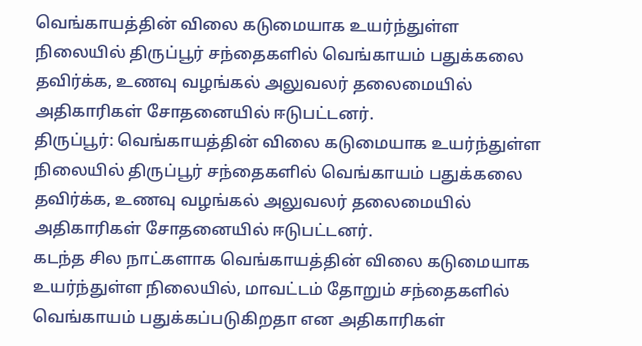வெங்காயத்தின் விலை கடுமையாக உயர்ந்துள்ள நிலையில் திருப்பூர் சந்தைகளில் வெங்காயம் பதுக்கலை தவிர்க்க, உணவு வழங்கல் அலுவலர் தலைமையில் அதிகாரிகள் சோதனையில் ஈடுபட்டனர்.
திருப்பூர்: வெங்காயத்தின் விலை கடுமையாக உயர்ந்துள்ள நிலையில் திருப்பூர் சந்தைகளில் வெங்காயம் பதுக்கலை தவிர்க்க, உணவு வழங்கல் அலுவலர் தலைமையில் அதிகாரிகள் சோதனையில் ஈடுபட்டனர்.
கடந்த சில நாட்களாக வெங்காயத்தின் விலை கடுமையாக உயர்ந்துள்ள நிலையில், மாவட்டம் தோறும் சந்தைகளில் வெங்காயம் பதுக்கப்படுகிறதா என அதிகாரிகள்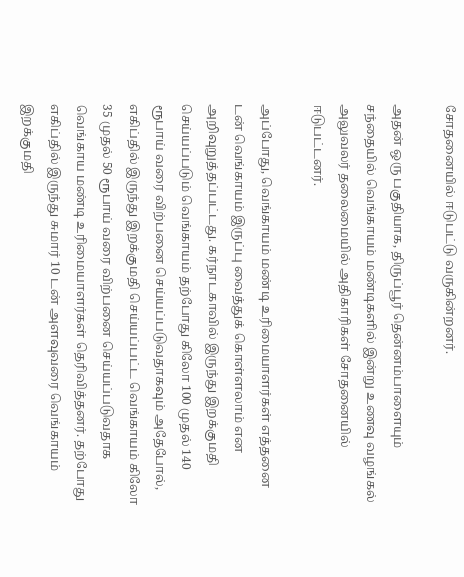சோதனையில் ஈடுபட்டு வருகின்றனர்.

அதன் ஒரு பகுதியாக, திருப்பூர் தென்னம்பாளையும் சந்தையில் வெங்காயம் மண்டிகளில் இன்று உணவு வழங்கல் அலுவலர் தலைமையில் அதிகாரிகள் சோதனையில் ஈடுபட்டனர்.

அப்போது, வெங்காயம் மண்டி உரிமையாளர்கள் எத்தனை டன் வெங்காயம் இருப்பு வைத்துக் கொள்ளலாம் என அறிவுறுத்தப்பட்டது. கர்நாடகாவில் இருந்து இறக்குமதி செய்யப்படும் வெங்காயம் தற்போது கிலோ 100 முதல் 140 ரூபாய் வரை விற்பனை செய்யப்படுவதாகவும் அதேபோல், எகிப்தில் இருந்து இறக்குமதி செய்யப்பட்ட வெங்காயம் கிலோ 35 முதல் 50 ரூபாய் வரை விற்பனை செய்யப்படுவதாக வெங்காய மண்டி உரிமையாளர்கள் தெரிவித்தனர். தற்போது எகிப்தில் இருந்து சுமார் 10 டன் அளவுவரை வெங்காயம் இறக்குமதி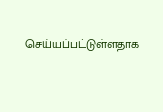செய்யப்பட்டுள்ளதாக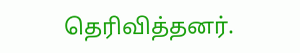தெரிவித்தனர்.